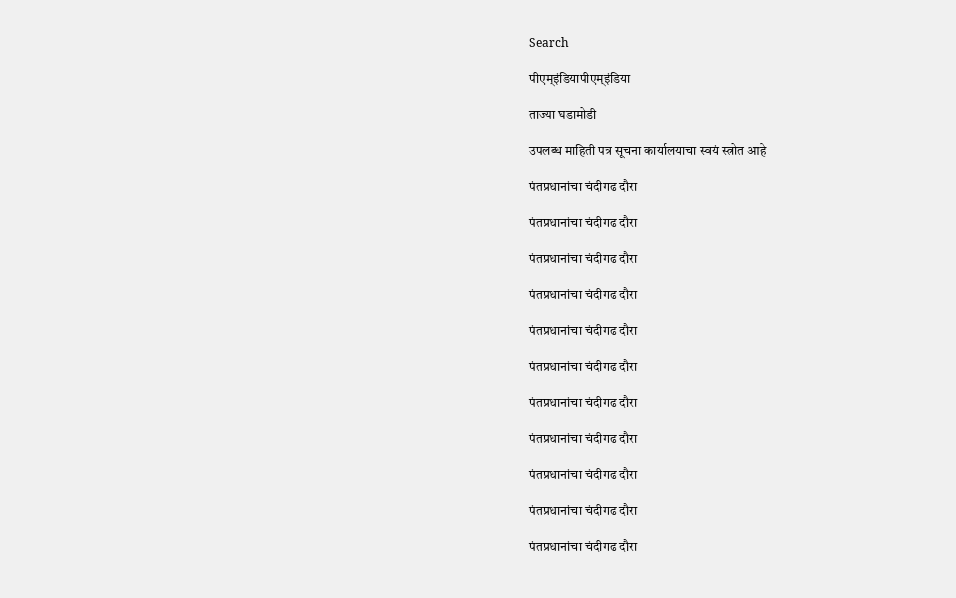Search

पीएम्इंडियापीएम्इंडिया

ताज्या घडामोडी

उपलब्ध माहिती पत्र सूचना कार्यालयाचा स्वयं स्त्रोत आहे

पंतप्रधानांचा चंदीगढ दौरा

पंतप्रधानांचा चंदीगढ दौरा

पंतप्रधानांचा चंदीगढ दौरा

पंतप्रधानांचा चंदीगढ दौरा

पंतप्रधानांचा चंदीगढ दौरा

पंतप्रधानांचा चंदीगढ दौरा

पंतप्रधानांचा चंदीगढ दौरा

पंतप्रधानांचा चंदीगढ दौरा

पंतप्रधानांचा चंदीगढ दौरा

पंतप्रधानांचा चंदीगढ दौरा

पंतप्रधानांचा चंदीगढ दौरा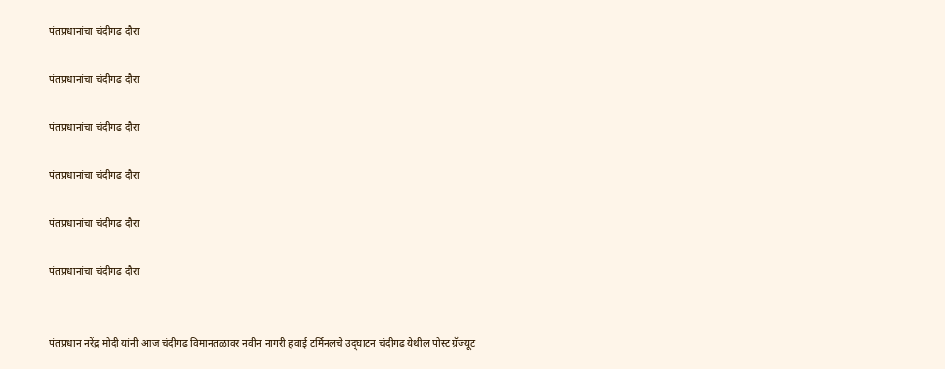पंतप्रधानांचा चंदीगढ दौरा

पंतप्रधानांचा चंदीगढ दौरा

पंतप्रधानांचा चंदीगढ दौरा

पंतप्रधानांचा चंदीगढ दौरा

पंतप्रधानांचा चंदीगढ दौरा

पंतप्रधानांचा चंदीगढ दौरा


पंतप्रधान नरेंद्र मोदी यांनी आज चंदीगढ विमानतळावर नवीन नागरी हवाई टर्मिनलचे उद्‌घाटन चंदीगढ येथील पोस्ट ग्रॅज्यूट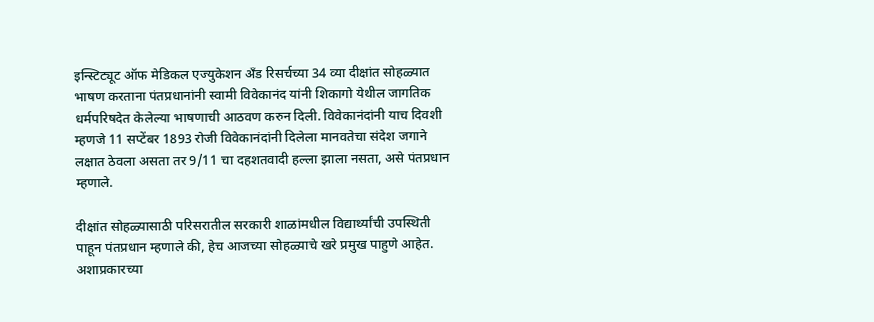इन्स्टिट्यूट ऑफ मेडिकल एज्युकेशन अँड रिसर्चच्या 34 व्या दीक्षांत सोहळ्यात भाषण करताना पंतप्रधानांनी स्वामी विवेकानंद यांनी शिकागो येथील जागतिक धर्मपरिषदेत केलेल्या भाषणाची आठवण करुन दिली. विवेकानंदांनी याच दिवशी म्हणजे 11 सप्टेंबर 1893 रोजी विवेकानंदांनी दिलेला मानवतेचा संदेश जगाने लक्षात ठेवला असता तर 9/11 चा दहशतवादी हल्ला झाला नसता, असे पंतप्रधान म्हणाले.

दीक्षांत सोहळ्यासाठी परिसरातील सरकारी शाळांमधील विद्यार्थ्यांची उपस्थिती पाहून पंतप्रधान म्हणाले की, हेच आजच्या सोहळ्याचे खरे प्रमुख पाहुणे आहेत. अशाप्रकारच्या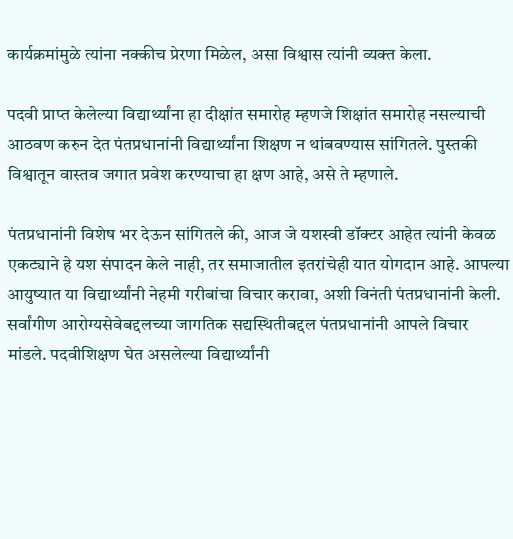कार्यक्रमांमुळे त्यांना नक्कीच प्रेरणा मिळेल, असा विश्वास त्यांनी व्यक्त केला.

पदवी प्राप्त केलेल्या विद्यार्थ्यांना हा दीक्षांत समारोह म्हणजे शिक्षांत समारोह नसल्याची आठवण करुन देत पंतप्रधानांनी विद्यार्थ्यांना शिक्षण न थांबवण्यास सांगितले. पुस्तकी विश्वातून वास्तव जगात प्रवेश करण्याचा हा क्षण आहे, असे ते म्हणाले.

पंतप्रधानांनी विशेष भर देऊन सांगितले की, आज जे यशस्वी डॉक्टर आहेत त्यांनी केवळ एकट्याने हे यश संपादन केले नाही, तर समाजातील इतरांचेही यात योगदान आहे. आपल्या आयुष्यात या विद्यार्थ्यांनी नेहमी गरीबांचा विचार करावा, अशी विनंती पंतप्रधानांनी केली. सर्वांगीण आरोग्यसेवेबद्दलच्या जागतिक सद्यस्थितीबद्दल पंतप्रधानांनी आपले विचार मांडले. पदवीशिक्षण घेत असलेल्या विद्यार्थ्यांनी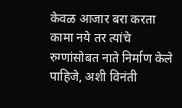केवळ आजार बरा करता कामा नये तर त्यांचे रुग्णांसोबत नाते निर्माण केले पाहिजे, अशी विनंती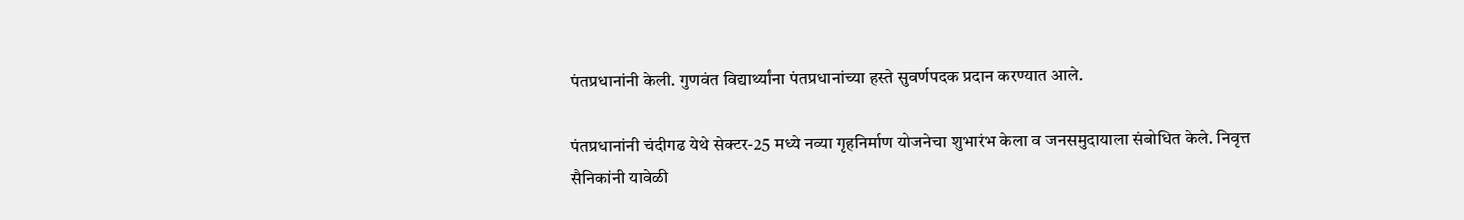पंतप्रधानांनी केली. गुणवंत विद्यार्थ्यांना पंतप्रधानांच्या हस्ते सुवर्णपदक प्रदान करण्यात आले.

पंतप्रधानांनी चंदीगढ येथे सेक्टर-25 मध्ये नव्या गृहनिर्माण योजनेचा शुभारंभ केला व जनसमुदायाला संबोधित केले. निवृत्त सैनिकांनी यावेळी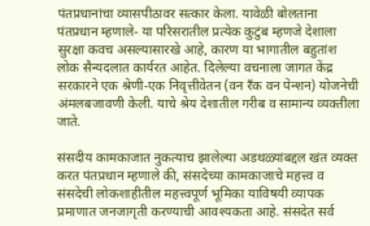पंतप्रधानांचा व्यासपीठावर सत्कार केला. यावेळी बोलताना पंतप्रधान म्हणाले- या परिसरातील प्रत्येक कुटुंब म्हणजे देशाला सुरक्षा कवच असल्यासारखे आहे, कारण या भागातील बहुतांश लोक सैन्यदलात कार्यरत आहेत. दिलेल्या वचनाला जागत केंद्र सरकारने एक श्रेणी-एक निवृत्तीवेतन (वन रँक वन पेन्शन) योजनेची अंमलबजावणी केली. याचे श्रेय देशातील गरीब व सामान्य व्यक्तीला जाते.

संसदीय कामकाजात नुकत्याच झालेल्या अडथळ्यांबद्दल खंत व्यक्त करत पंतप्रधान म्हणाले की, संसदेच्या कामकाजाचे महत्त्व व संसदेची लोकशाहीतील महत्त्वपूर्ण भूमिका याविषयी व्यापक प्रमाणात जनजागृती करण्याची आवश्यकता आहे. संसदेत सर्व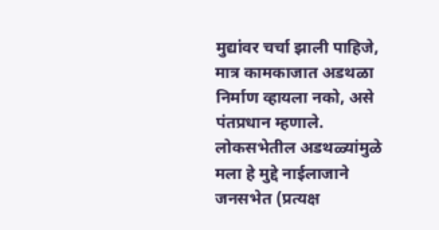मुद्यांवर चर्चा झाली पाहिजे, मात्र कामकाजात अडथळा निर्माण व्हायला नको, असे पंतप्रधान म्हणाले. लोकसभेतील अडथळ्यांमुळे मला हे मुद्दे नाईलाजाने जनसभेत (प्रत्यक्ष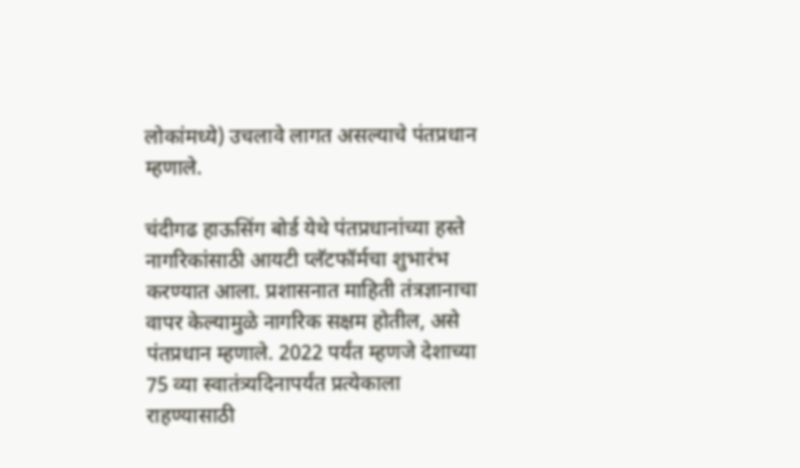लोकांमध्ये) उचलावे लागत असल्याचे पंतप्रधान म्हणाले.

चंदीगढ हाऊसिंग बोर्ड येथे पंतप्रधानांच्या हस्ते नागरिकांसाठी आयटी प्लॅटफॉर्मचा शुभारंभ करण्यात आला. प्रशासनात माहिती तंत्रज्ञानाचा वापर केल्यामुळे नागरिक सक्षम होतील, असे पंतप्रधान म्हणाले. 2022 पर्यंत म्हणजे देशाच्या 75 व्या स्वातंत्र्यदिनापर्यंत प्रत्येकाला राहण्यासाठी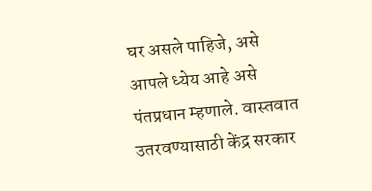घर असले पाहिजे, असे आपले ध्येय आहे असे पंतप्रधान म्हणाले. वास्तवात उतरवण्यासाठी केंद्र सरकार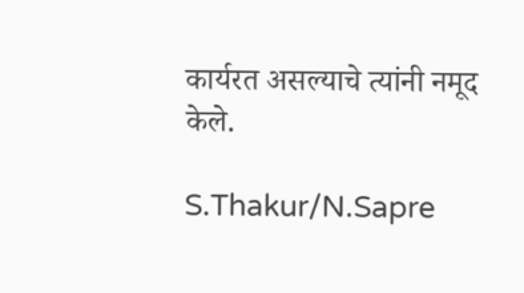कार्यरत असल्याचे त्यांनी नमूद केले.

S.Thakur/N.Sapre